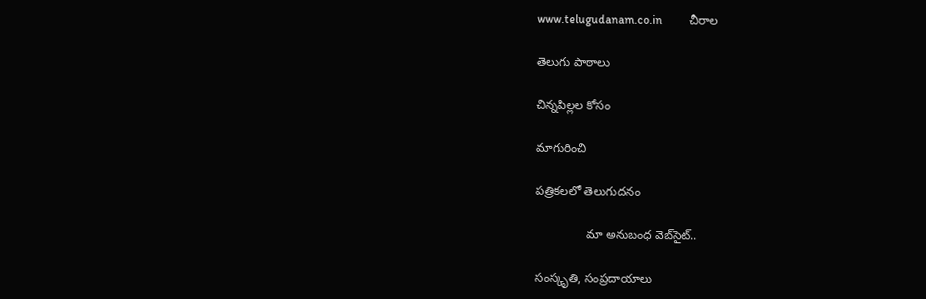www.telugudanam.co.in         చీరాల

తెలుగు పాఠాలు

చిన్నపిల్లల కోసం

మాగురించి

పత్రికలలో తెలుగుదనం

               మా అనుబంధ వెబ్‌సైట్..

సంస్కృతి, సంప్రదాయాలు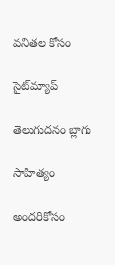వనితల కోసం

సైట్‌మ్యాప్

తెలుగుదనం బ్లాగు

సాహిత్యం

అందరికోసం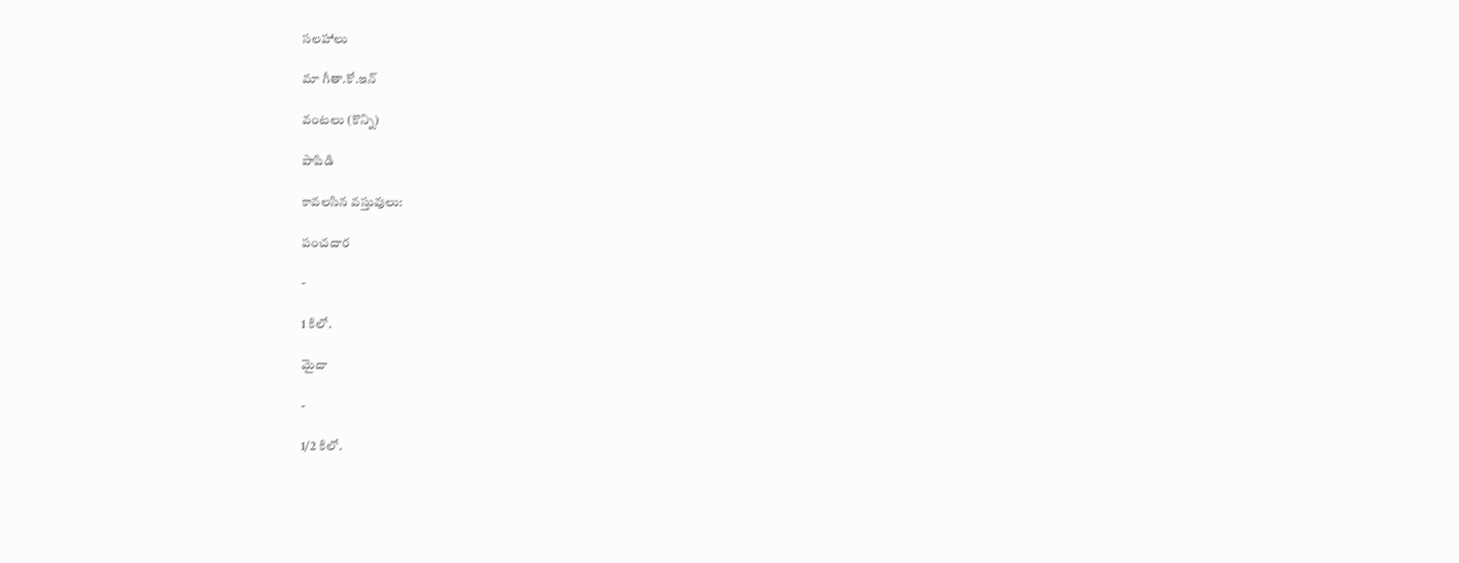సలహాలు

మా గీతా.కో.ఇన్

వంటలు (కొన్ని)

పాపిడి

కావలసిన వస్తువులు:

పంచదార

-

1 కిలో.

మైదా

-

1/2 కిలో.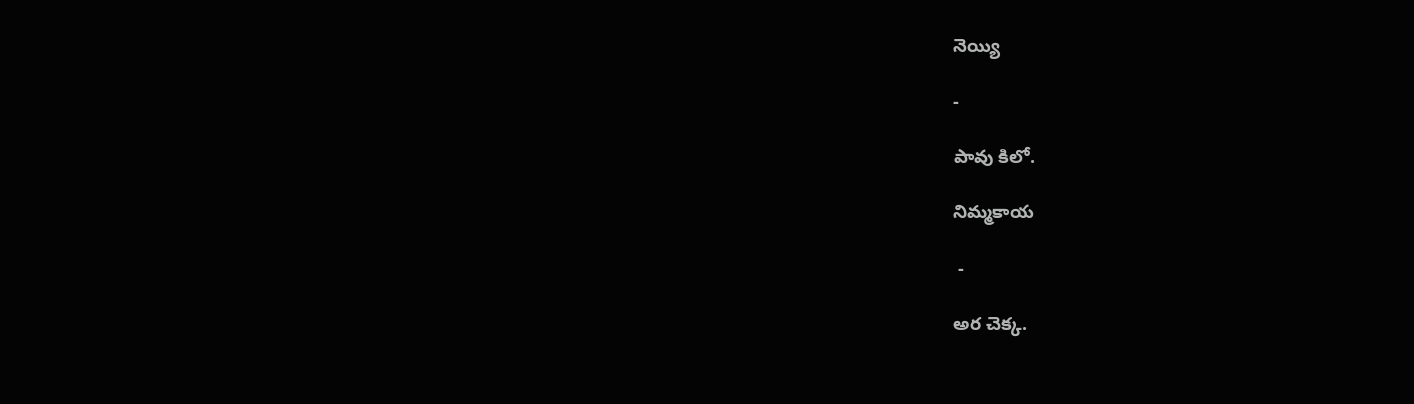నెయ్యి

-

పావు కిలో.

నిమ్మకాయ

 -

అర చెక్క.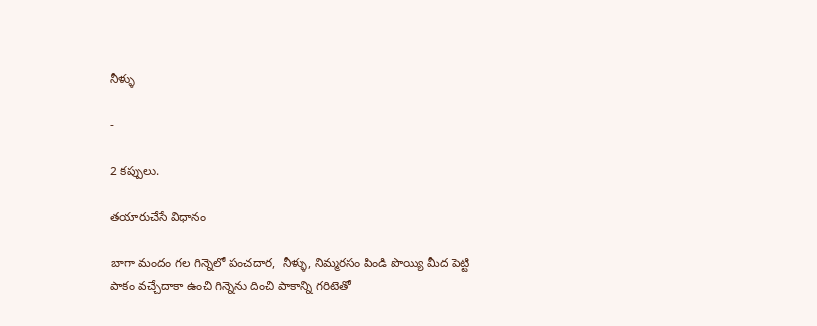నీళ్ళు

-

2 కప్పులు.

తయారుచేసే విధానం

బాగా మందం గల గిన్నెలో పంచదార,  నీళ్ళు, నిమ్మరసం పిండి పొయ్యి మీద పెట్టి పాకం వచ్చేదాకా ఉంచి గిన్నెను దించి పాకాన్ని గరిటెతో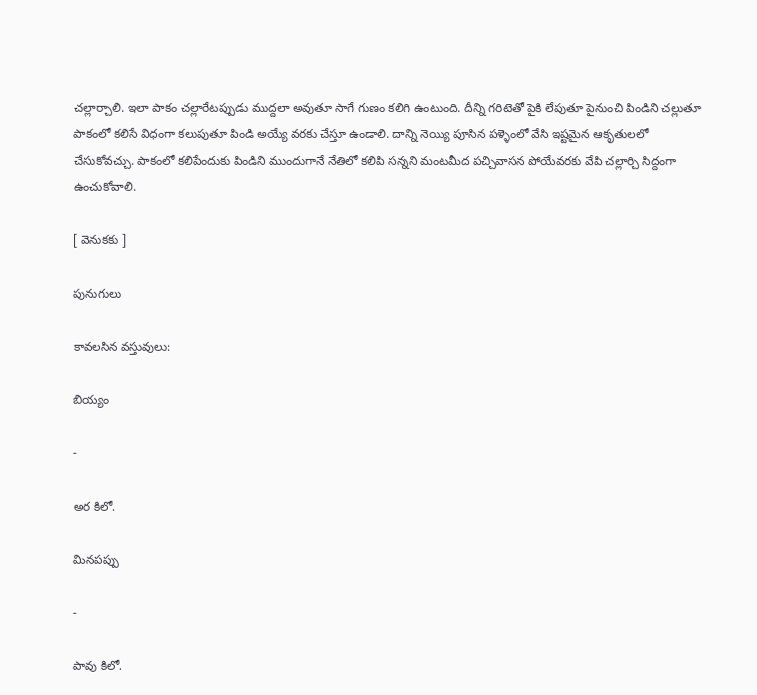చల్లార్చాలి. ఇలా పాకం చల్లారేటప్పుడు ముద్దలా అవుతూ సాగే గుణం కలిగి ఉంటుంది. దీన్ని గరిటెతో పైకి లేపుతూ పైనుంచి పిండిని చల్లుతూ పాకంలో కలిసే విధంగా కలుపుతూ పిండి అయ్యే వరకు చేస్తూ ఉండాలి. దాన్ని నెయ్యి పూసిన పళ్ళెంలో వేసి ఇష్టమైన ఆకృతులలో చేసుకోవచ్చు. పాకంలో కలిపేందుకు పిండిని ముందుగానే నేతిలో కలిపి సన్నని మంటమీద పచ్చివాసన పోయేవరకు వేపి చల్లార్చి సిద్దంగా ఉంచుకోవాలి.

[ వెనుకకు ]

పునుగులు

కావలసిన వస్తువులు:

బియ్యం

-

అర కిలో.

మినపప్పు

-

పావు కిలో.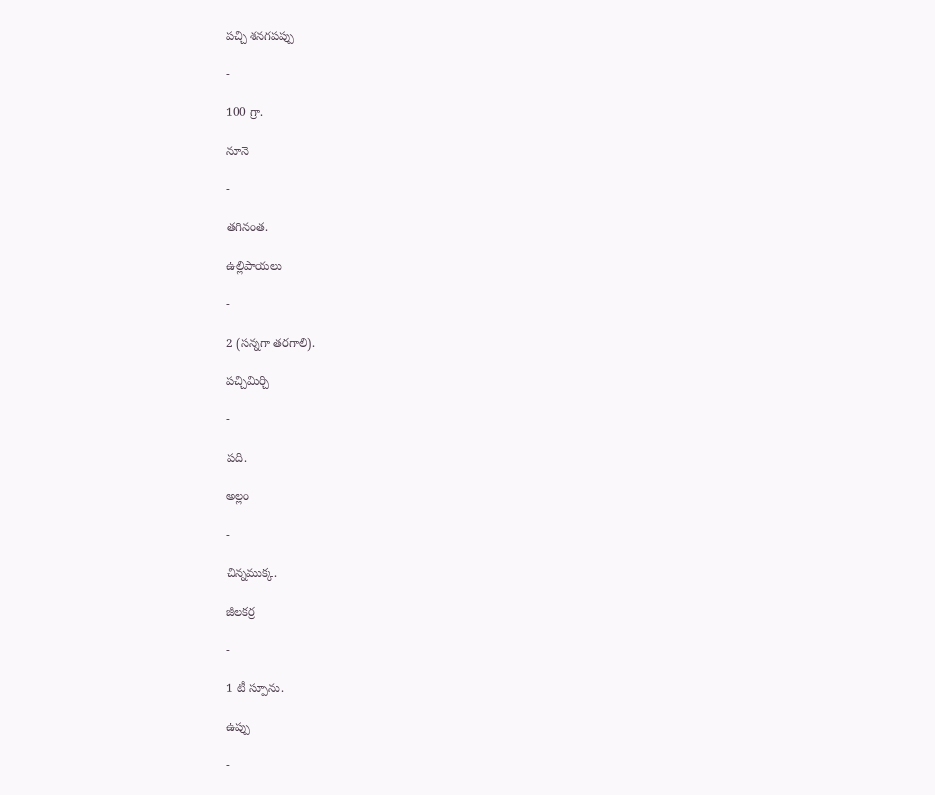పచ్చి శనగపప్పు

-

100 గ్రా.

నూనె

-

తగినంత.

ఉల్లిపాయలు

-

2 (సన్నగా తరగాలి).

పచ్చిమిర్చి

-

పది.

అల్లం

-

చిన్నముక్క.

జీలకర్ర

-

1 టీ స్పూను.

ఉప్పు

-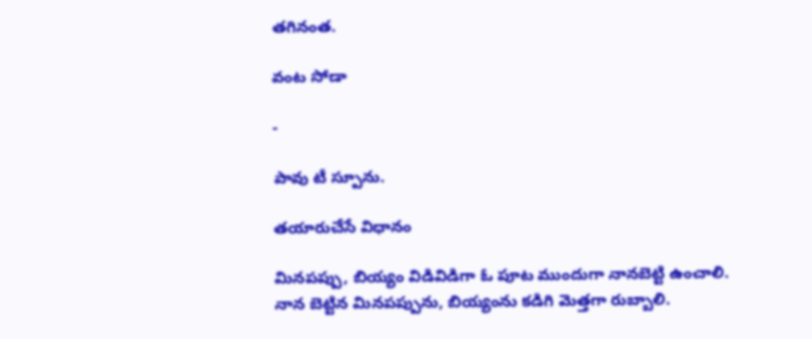తగినంత.

వంట సోడా

-

పావు టీ స్పూను.

తయారుచేసే విధానం

మినపప్పు, బియ్యం విడివిడిగా ఓ పూట ముందుగా నానబెట్టి ఉంచాలి. నాన బెట్టిన మినపప్పును, బియ్యంను కడిగి మెత్తగా రుబ్బాలి.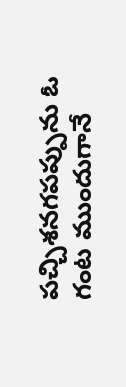పచ్చిశనగపప్పును ఓ గంట ముందుగానే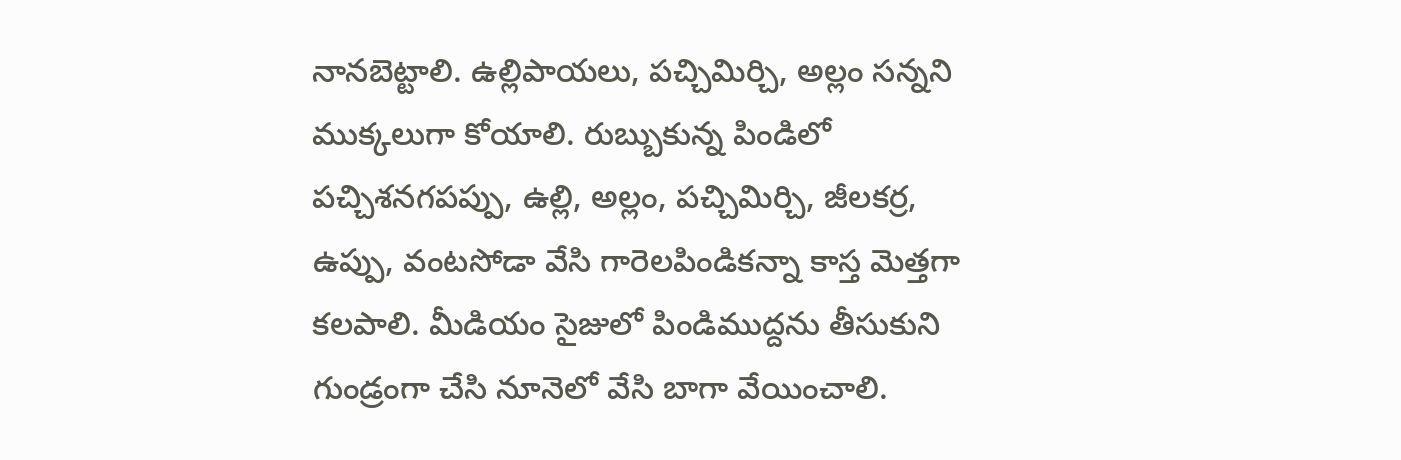నానబెట్టాలి. ఉల్లిపాయలు, పచ్చిమిర్చి, అల్లం సన్నని ముక్కలుగా కోయాలి. రుబ్బుకున్న పిండిలో పచ్చిశనగపప్పు, ఉల్లి, అల్లం, పచ్చిమిర్చి, జీలకర్ర, ఉప్పు, వంటసోడా వేసి గారెలపిండికన్నా కాస్త మెత్తగా కలపాలి. మీడియం సైజులో పిండిముద్దను తీసుకుని గుండ్రంగా చేసి నూనెలో వేసి బాగా వేయించాలి.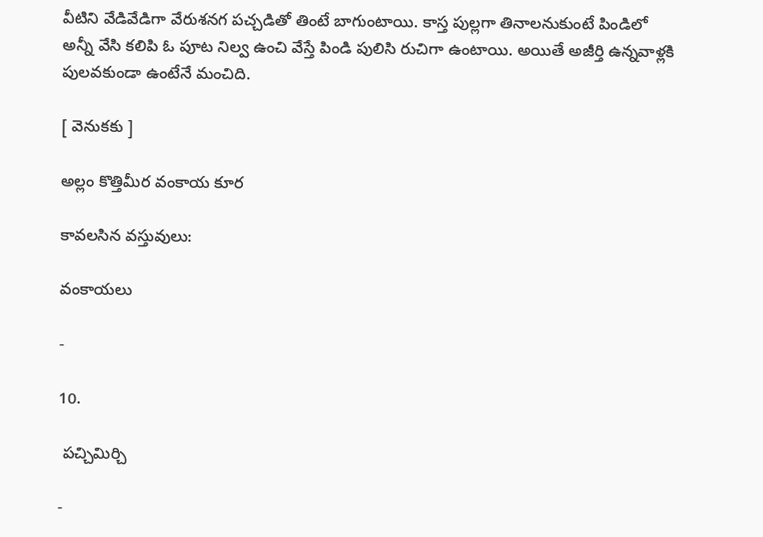వీటిని వేడివేడిగా వేరుశనగ పచ్చడితో తింటే బాగుంటాయి. కాస్త పుల్లగా తినాలనుకుంటే పిండిలో అన్నీ వేసి కలిపి ఓ పూట నిల్వ ఉంచి వేస్తే పిండి పులిసి రుచిగా ఉంటాయి. అయితే అజీర్తి ఉన్నవాళ్లకి పులవకుండా ఉంటేనే మంచిది.

[ వెనుకకు ]

అల్లం కొత్తిమీర వంకాయ కూర

కావలసిన వస్తువులు:

వంకాయలు

-

10.

 పచ్చిమిర్చి

-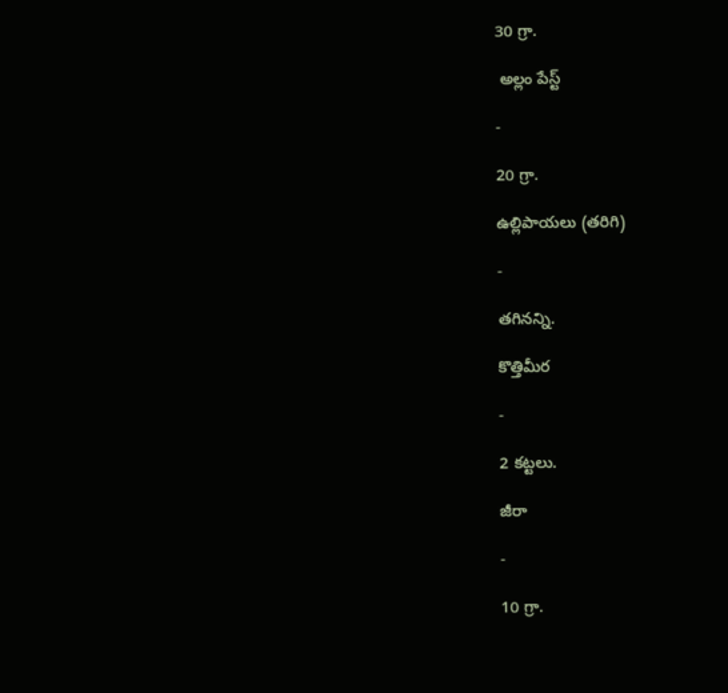30 గ్రా.

 అల్లం పేస్ట్

-

20 గ్రా.

ఉల్లిపాయలు (తరిగి)

-

తగినన్ని.

కొత్తిమీర

-

2 కట్టలు.

జీరా

-

10 గ్రా.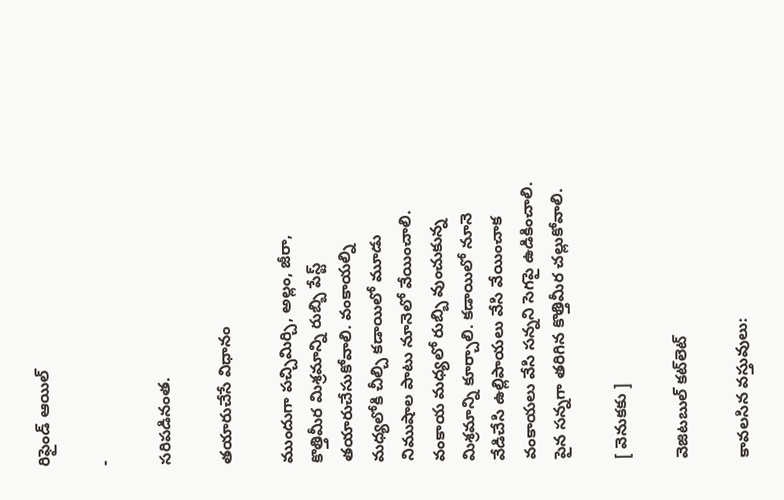రిఫైండ్ ఆయిల్

-

సరిపడినంత.

తయారుచేసే విధానం

ముందుగా పచ్చిమిర్చి, అల్లం, జీరా, కొత్తిమీర మిశ్రమాన్ని రుబ్బి పేస్ట్ తయారుచేసుకోవాలి. వంకాయల్ని మధ్యలోకి చీల్చి కడాయిలో మూడు నిముషాల పాటు నూనెలో వేయించాలి. వంకాయ మధ్యలో రుబ్బి వుంచుకున్న మిశ్రమాన్ని కూర్చాలి. కడాయిలో నూనె వేడిచేసి ఉల్లిపాయలు వేసి వేయించాక వంకాయలు వేసి సన్నని సెగపై ఉడికించాలి. పైన సన్నగా తరిగిన కొత్తిమీర చల్లుకోవాలి.

[ వెనుకకు ]

వెజిటబుల్ కట్‌లెట్

కావలసిన వస్తువులు: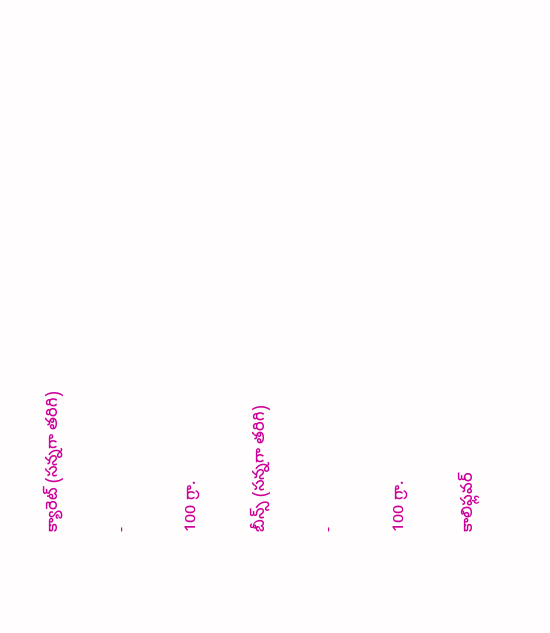క్యారెట్ (సన్నగా తరిగి)

-

100 గ్రా.

బీన్స్ (సన్నగా తరిగి)

-

100 గ్రా.

కాలిఫ్లవర్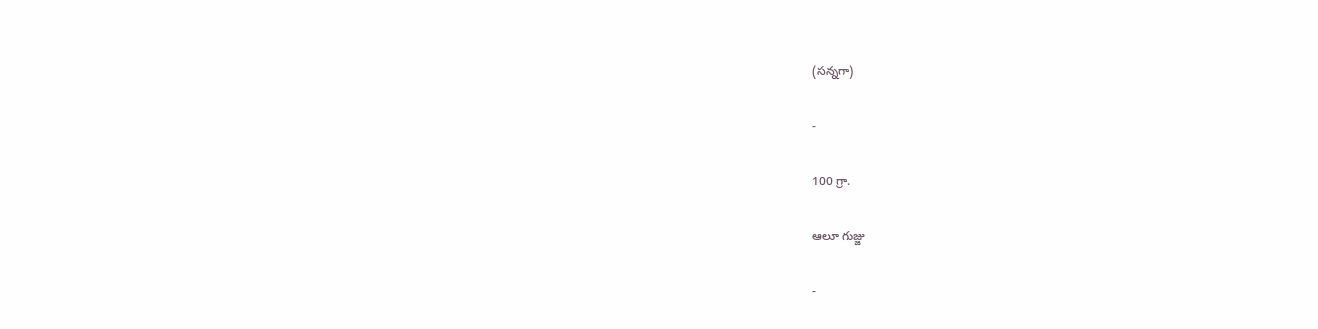(సన్నగా)

-

100 గ్రా.

ఆలూ గుజ్జు

-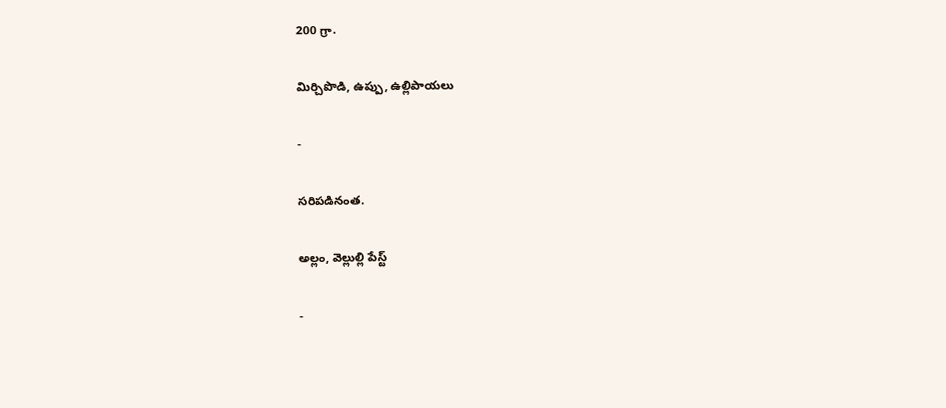200 గ్రా.

మిర్చిపొడి, ఉప్పు, ఉల్లిపాయలు

-

సరిపడినంత.

అల్లం, వెల్లుల్లి పేస్ట్

-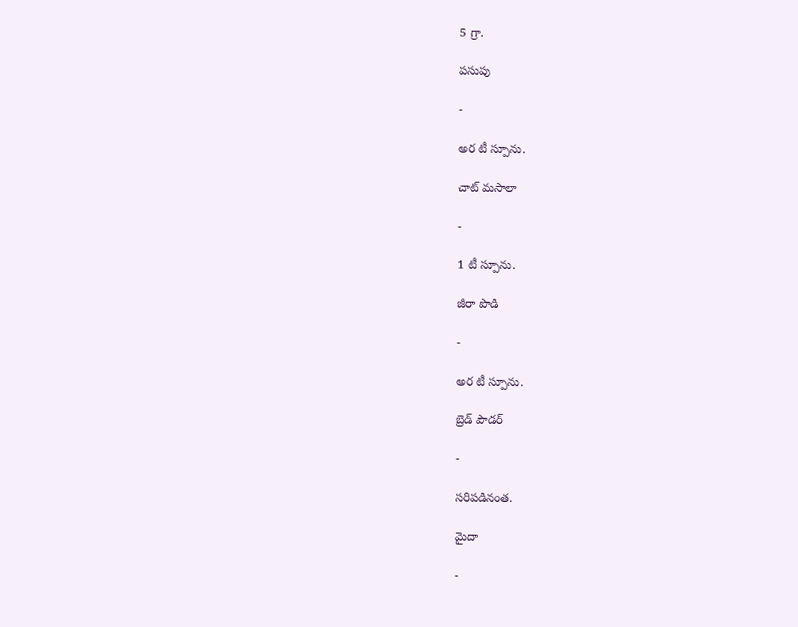5 గ్రా.

పసుపు

-

అర టీ స్పూను.

చాట్ మసాలా

-

1 టీ స్పూను.

జీరా పొడి

-

అర టీ స్పూను.

బ్రెడ్‌ పౌడర్

-

సరిపడినంత.

మైదా

-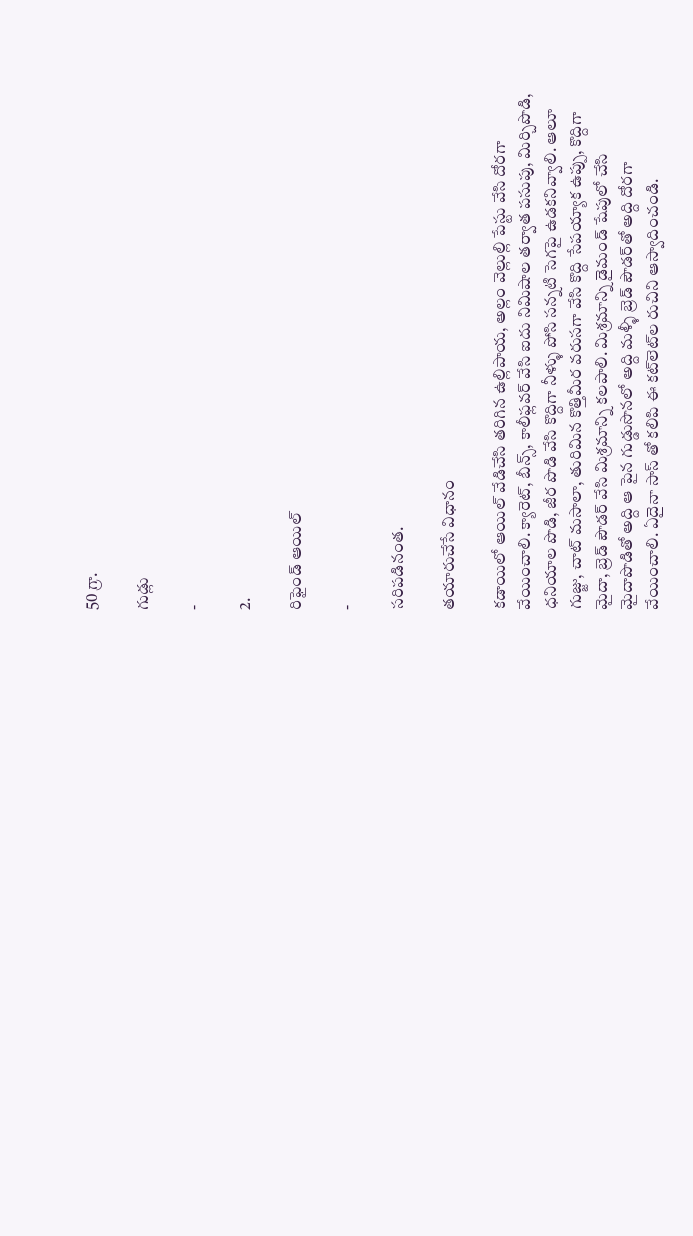50 గ్రా.

గుడ్లు

-

2.

రిఫైండ్ ఆయిల్

-

సరిపడినంత.

తయారుచేసే విధానం

కడాయిలో ఆయిల్ వేడిచేసి తరిగిన ఉల్లిపాయ, అల్లం వెల్లుల్లి పేస్టు వేసి దోరగా వేయించాలి. క్యారెట్, బీన్స్, కాలీఫ్లవర్ వేసి ఐదు నిమిషాల తర్వాత పసుపు, మిర్చిపొడి, ధనియాల పొడి, జీర పొడి వేసి కొద్దిగా నీళ్ళు పోసి సన్నటి సెగపై ఉడకనివ్వాలి. ఆలూ గుజ్జు, చాట్ మసాలా, తురిమిన కొత్తిమీర వరుసగా వేసి కొద్ది సేపయ్యాక ఉప్పు, కొద్దిగా మైదా, బ్రెడ్ పౌడర్ వేసి మిశ్రమాన్ని కలపాలి. మిశ్రమాన్ని డైమండ్ షేపులో చేసి మైదాపొడితో అద్ది ఆ పైన గుడ్డుసొనలో అద్ది మళ్ళీ బ్రెడ్ పౌడర్‌తో అద్ది దోరగా వేయించాలి. ఏదైనా సాస్ తో కలిపి ఈ కట్‌లెట్‌ల రుచిని ఆస్వాదించండి.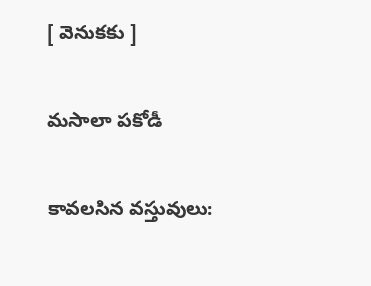[ వెనుకకు ]

మసాలా పకోడీ

కావలసిన వస్తువులు: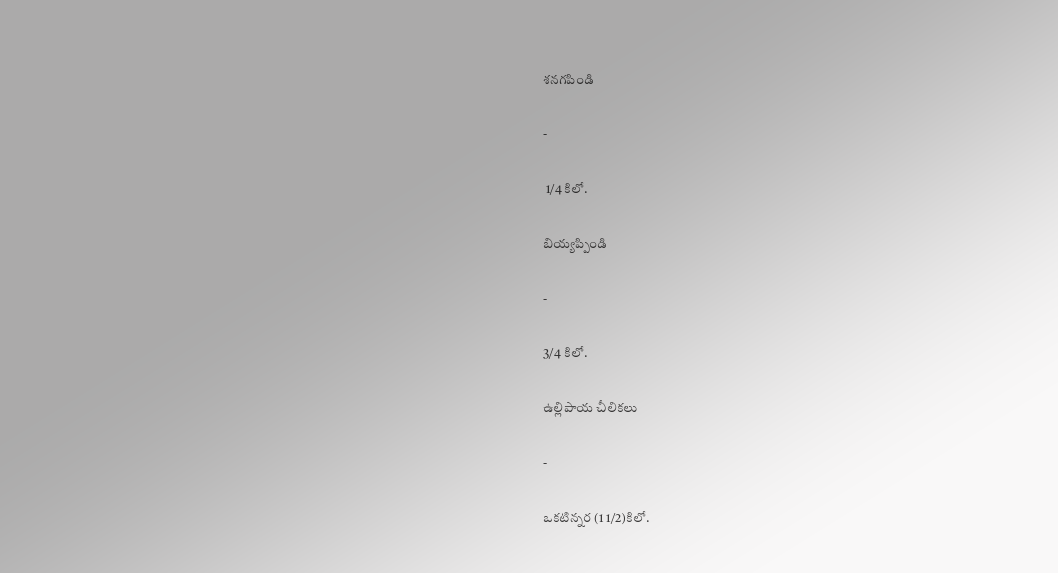శనగపిండి

-

 1/4 కిలో.

బియ్యప్పిండి

-

3/4 కిలో.

ఉల్లిపాయ చీలికలు

-

ఒకటిన్నర (1 1/2)కిలో.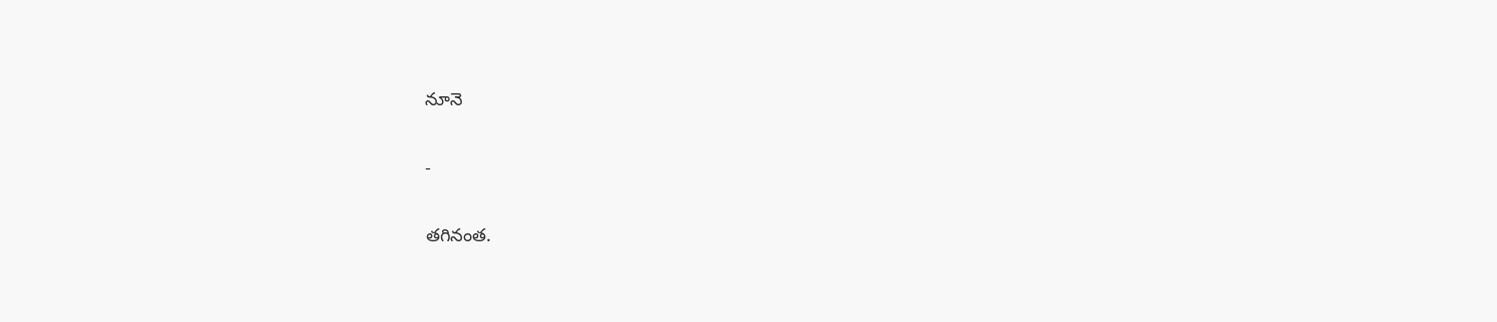నూనె

-

తగినంత.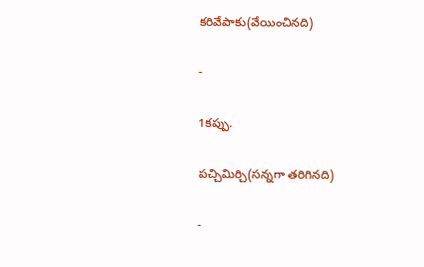కరివేపాకు(వేయించినది)

-

1కప్పు.

పచ్చిమిర్చి(సన్నగా తరిగినది)

-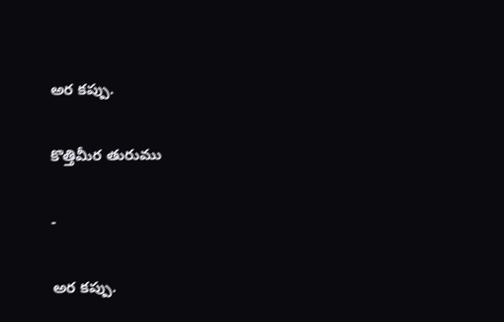అర కప్పు.

కొత్తిమీర తురుము

-

అర కప్పు.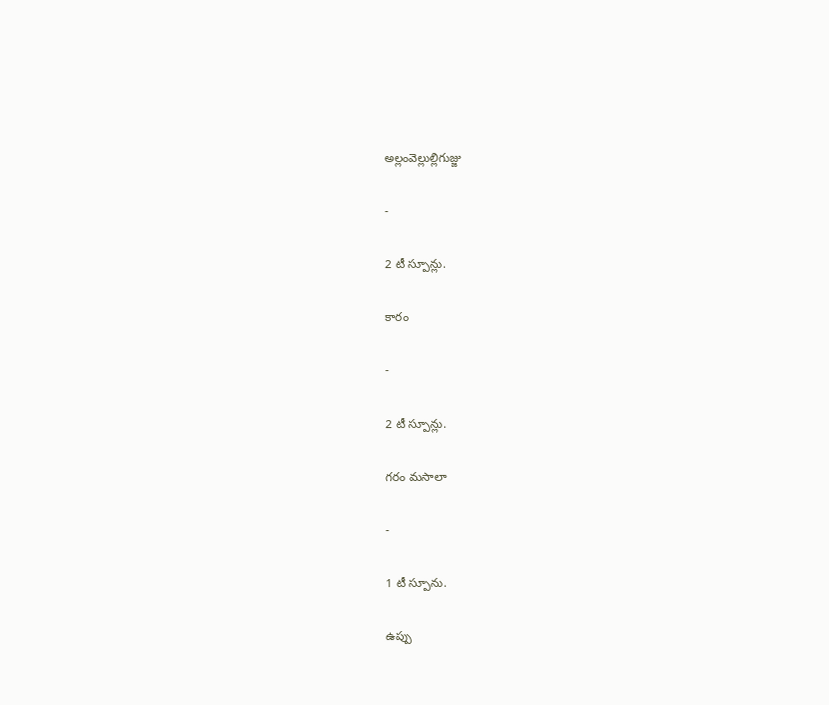అల్లంవెల్లుల్లిగుజ్జు

-

2 టీ స్పూన్లు.

కారం

-

2 టీ స్పూన్లు.

గరం మసాలా

-

1 టీ స్పూను.

ఉప్పు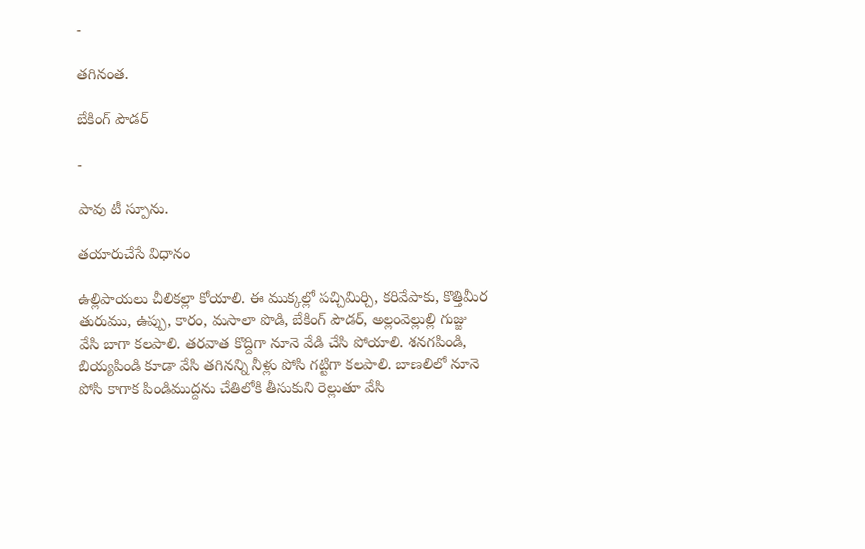-

తగినంత.

బేకింగ్ పౌడర్

-

పావు టీ స్పూను.

తయారుచేసే విధానం

ఉల్లిపాయలు చీలికల్లా కోయాలి. ఈ ముక్కల్లో పచ్చిమిర్చి, కరివేపాకు, కొత్తిమీర తురుము, ఉప్పు, కారం, మసాలా పొడి, బేకింగ్ పౌడర్, అల్లంవెల్లుల్లి గుజ్జు వేసి బాగా కలపాలి. తరవాత కొద్దిగా నూనె వేడి చేసి పోయాలి. శనగపిండి, బియ్యపిండి కూడా వేసి తగినన్ని నీళ్లు పోసి గట్టిగా కలపాలి. బాణలిలో నూనె పోసి కాగాక పిండిముద్దను చేతిలోకి తీసుకుని రెల్లుతూ వేసి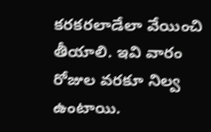కరకరలాడేలా వేయించి తీయాలి. ఇవి వారం రోజుల వరకూ నిల్వ ఉంటాయి.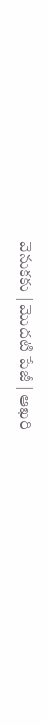వెనుకకు | మొదటి పేజీ | ఆఖరి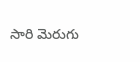సారి మెరుగు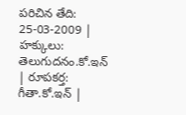పరిచిన తేది: 25-03-2009 | హక్కులు: తెలుగుదనం.కో.ఇన్  | రూపకర్త: గీతా.కో.ఇన్ |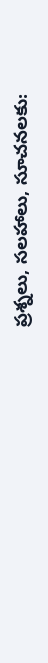ప్రశ్నలు, సలహాలు, సూచనలకు: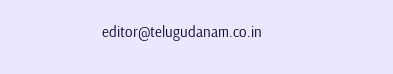editor@telugudanam.co.in